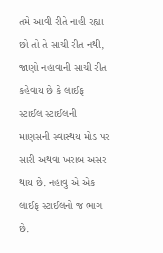તમે આવી રીતે નાહી રહ્યા છો તો તે સાચી રીત નથી, જાણો નહાવાની સાચી રીત
કહેવાય છે કે લાઈફ સ્ટાઈલ સ્ટાઈલની માણસની સ્વાસ્થય મોડ પર સારી અથવા ખરાબ અસર થાય છે. નહાવુ એ એક લાઈફ સ્ટાઈલનો જ ભાગ છે.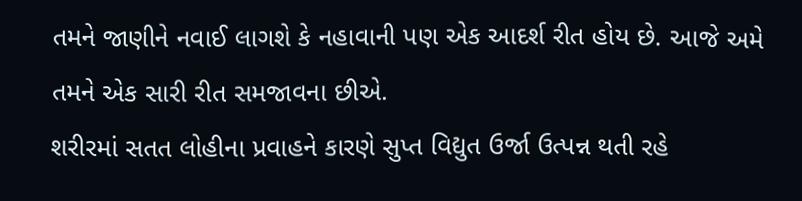તમને જાણીને નવાઈ લાગશે કે નહાવાની પણ એક આદર્શ રીત હોય છે. આજે અમે તમને એક સારી રીત સમજાવના છીએ.
શરીરમાં સતત લોહીના પ્રવાહને કારણે સુપ્ત વિદ્યુત ઉર્જા ઉત્પન્ન થતી રહે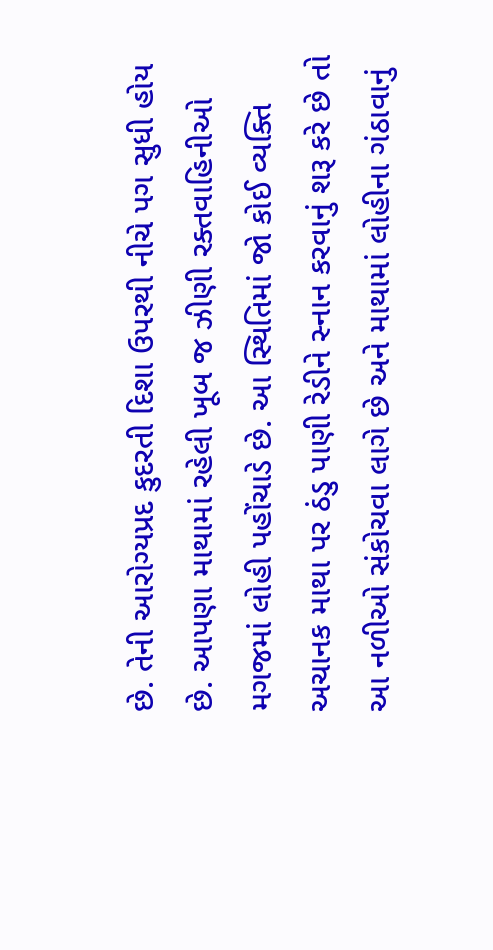છે. તેની આરોગ્યપ્રદ કુદરતી દિશા ઉપરથી નીચે પગ સુધી હોય છે. આપણા માથામાં રહેલી ખૂબ જ ઝીણી રક્તવાહિનીઓ મગજમાં લોહી પહોંચાડે છે. આ સ્થિતિમાં જો કોઈ વ્યક્તિ અચાનક માથા પર ઠંડુ પાણી રેડીને સ્નાન કરવાનું શરૂ કરે છે તો આ નળીઓ સંકોચવા લાગે છે અને માથામાં લોહીના ગંઠાવાનું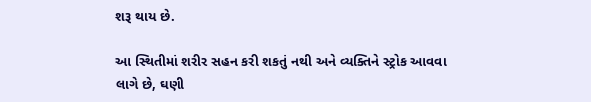શરૂ થાય છે.

આ સ્થિતીમાં શરીર સહન કરી શકતું નથી અને વ્યક્તિને સ્ટ્રોક આવવા લાગે છે, ઘણી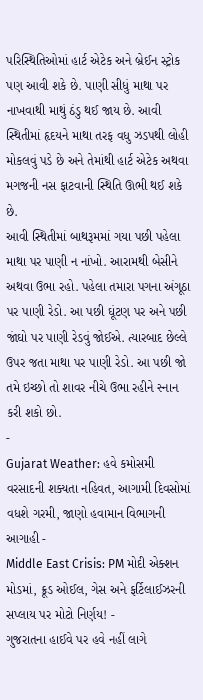પરિસ્થિતિઓમાં હાર્ટ એટેક અને બ્રેઈન સ્ટ્રોક પણ આવી શકે છે. પાણી સીધું માથા પર નાખવાથી માથું ઠંડુ થઈ જાય છે. આવી સ્થિતીમાં હૃદયને માથા તરફ વધુ ઝડપથી લોહી મોકલવું પડે છે અને તેમાંથી હાર્ટ એટેક અથવા મગજની નસ ફાટવાની સ્થિતિ ઊભી થઈ શકે છે.
આવી સ્થિતીમાં બાથરૂમમાં ગયા પછી પહેલા માથા પર પાણી ન નાંખો. આરામથી બેસીને અથવા ઉભા રહો. પહેલા તમારા પગના અંગૂઠા પર પાણી રેડો. આ પછી ઘૂંટણ પર અને પછી જાંઘો પર પાણી રેડવું જોઈએ. ત્યારબાદ છેલ્લે ઉપર જતા માથા પર પાણી રેડો. આ પછી જો તમે ઇચ્છો તો શાવર નીચે ઉભા રહીને સ્નાન કરી શકો છો.
-
Gujarat Weather: હવે કમોસમી વરસાદની શક્યતા નહિવત, આગામી દિવસોમાં વધશે ગરમી, જાણો હવામાન વિભાગની આગાહી -
Middle East Crisis: PM મોદી એક્શન મોડમાં, ક્રૂડ ઓઈલ, ગેસ અને ફર્ટિલાઈઝરની સપ્લાય પર મોટો નિર્ણય! -
ગુજરાતના હાઈવે પર હવે નહીં લાગે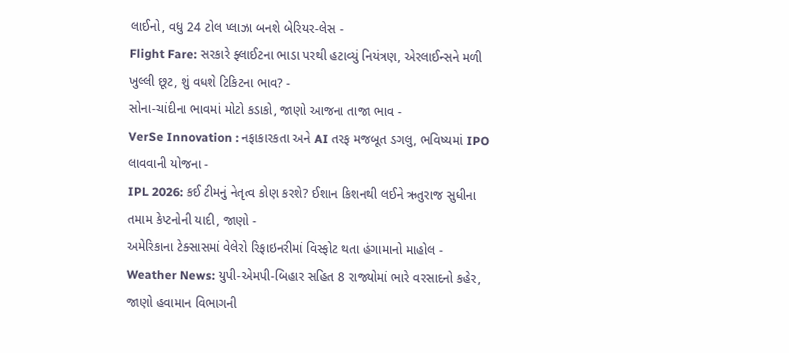લાઈનો, વધુ 24 ટોલ પ્લાઝા બનશે બેરિયર-લેસ -
Flight Fare: સરકારે ફ્લાઈટના ભાડા પરથી હટાવ્યું નિયંત્રણ, એરલાઈન્સને મળી ખુલ્લી છૂટ, શું વધશે ટિકિટના ભાવ? -
સોના-ચાંદીના ભાવમાં મોટો કડાકો, જાણો આજના તાજા ભાવ -
VerSe Innovation : નફાકારકતા અને AI તરફ મજબૂત ડગલુ, ભવિષ્યમાં IPO લાવવાની યોજના -
IPL 2026: કઈ ટીમનું નેતૃત્વ કોણ કરશે? ઈશાન કિશનથી લઈને ઋતુરાજ સુધીના તમામ કેપ્ટનોની યાદી, જાણો -
અમેરિકાના ટેક્સાસમાં વેલેરો રિફાઇનરીમાં વિસ્ફોટ થતા હંગામાનો માહોલ -
Weather News: યુપી-એમપી-બિહાર સહિત 8 રાજ્યોમાં ભારે વરસાદનો કહેર, જાણો હવામાન વિભાગની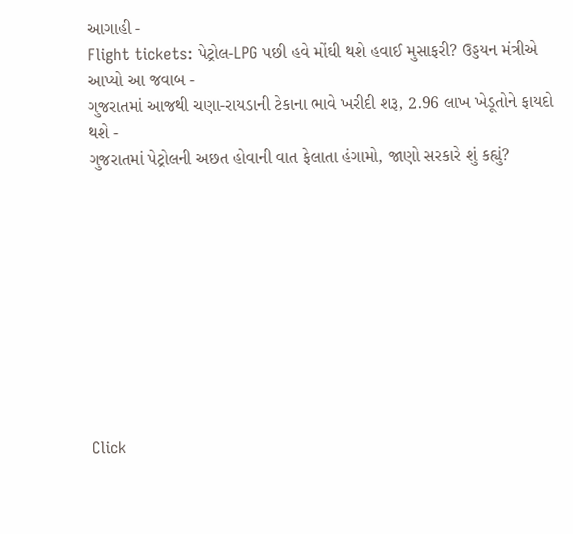આગાહી -
Flight tickets: પેટ્રોલ-LPG પછી હવે મોંઘી થશે હવાઈ મુસાફરી? ઉડ્ડયન મંત્રીએ આપ્યો આ જવાબ -
ગુજરાતમાં આજથી ચણા-રાયડાની ટેકાના ભાવે ખરીદી શરૂ, 2.96 લાખ ખેડૂતોને ફાયદો થશે -
ગુજરાતમાં પેટ્રોલની અછત હોવાની વાત ફેલાતા હંગામો, જાણો સરકારે શું કહ્યું?










Click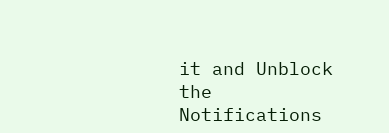it and Unblock the Notifications